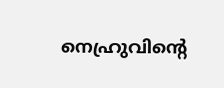നെഹ്രുവിന്‍റെ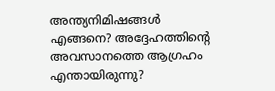അന്ത്യനിമിഷങ്ങള്‍ എങ്ങനെ? അദ്ദേഹത്തിന്‍റെ അവസാനത്തെ ആഗ്രഹം എന്തായിരുന്നു?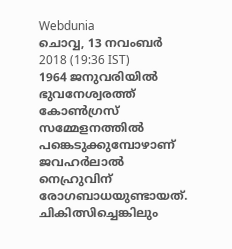Webdunia
ചൊവ്വ, 13 നവം‌ബര്‍ 2018 (19:36 IST)
1964 ജനുവരിയില്‍ ഭുവനേശ്വരത്ത് കോണ്‍ഗ്രസ് സമ്മേളനത്തില്‍ പങ്കെടുക്കുമ്പോഴാണ് ജവഹര്‍ലാല്‍ നെഹ്രുവിന് രോഗബാധയുണ്ടായത്. ചികിത്സിച്ചെങ്കിലും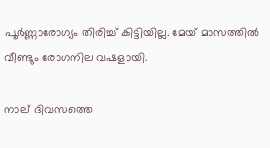പൂര്‍ണ്ണാരോഗ്യം തിരിച്ച് കിട്ടിയില്ല. മേയ് മാസത്തില്‍ വീണ്ടും രോഗനില വഷളായി.

നാല് ദിവസത്തെ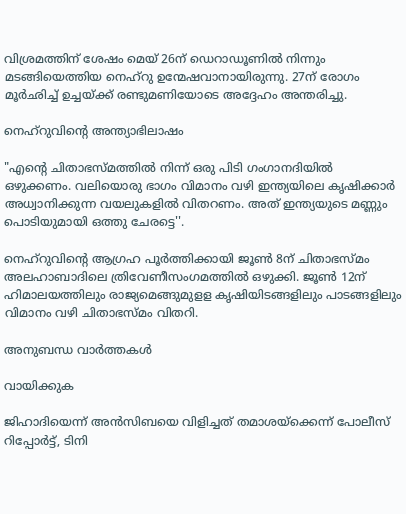വിശ്രമത്തിന് ശേഷം മെയ് 26ന് ഡെറാഡൂണില്‍ നിന്നും മടങ്ങിയെത്തിയ നെഹ്റു ഉന്മേഷവാനായിരുന്നു. 27ന് രോഗം മൂര്‍ഛിച്ച് ഉച്ചയ്ക്ക് രണ്ടുമണിയോടെ അദ്ദേഹം അന്തരിച്ചു.

നെഹ്റുവിന്‍റെ അന്ത്യാഭിലാഷം

"എന്‍റെ ചിതാഭസ്മത്തില്‍ നിന്ന് ഒരു പിടി ഗംഗാനദിയില്‍ ഒഴുക്കണം. വലിയൊരു ഭാഗം വിമാനം വഴി ഇന്ത്യയിലെ കൃഷിക്കാര്‍ അധ്വാനിക്കുന്ന വയലുകളില്‍ വിതറണം. അത് ഇന്ത്യയുടെ മണ്ണും പൊടിയുമായി ഒത്തു ചേരട്ടെ''.

നെഹ്റുവിന്‍റെ ആഗ്രഹ പൂര്‍ത്തിക്കായി ജൂണ്‍ 8ന് ചിതാഭസ്മം അലഹാബാദിലെ ത്രിവേണീസംഗമത്തില്‍ ഒഴുക്കി. ജൂണ്‍ 12ന് ഹിമാലയത്തിലും രാജ്യമെങ്ങുമുളള കൃഷിയിടങ്ങളിലും പാടങ്ങളിലും വിമാനം വഴി ചിതാഭസ്മം വിതറി.

അനുബന്ധ വാര്‍ത്തകള്‍

വായിക്കുക

ജിഹാദിയെന്ന് അന്‍സിബയെ വിളിച്ചത് തമാശയ്‌ക്കെന്ന് പോലീസ് റിപ്പോര്‍ട്ട്, ടിനി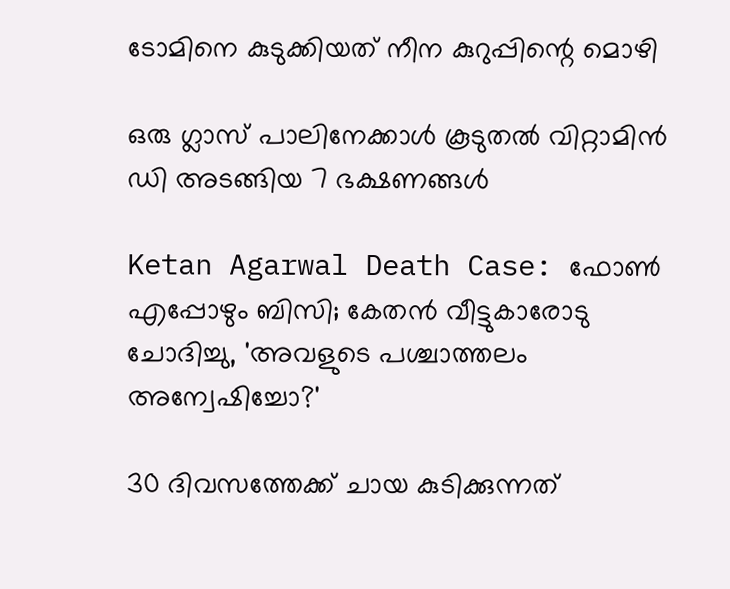ടോമിനെ കുടുക്കിയത് നീന കുറുപ്പിന്റെ മൊഴി

ഒരു ഗ്ലാസ് പാലിനേക്കാള്‍ കൂടുതല്‍ വിറ്റാമിന്‍ ഡി അടങ്ങിയ 7 ഭക്ഷണങ്ങള്‍

Ketan Agarwal Death Case: ഫോൺ എപ്പോഴും ബിസി; കേതൻ വീട്ടുകാരോടു ചോദിച്ചു, 'അവളുടെ പശ്ചാത്തലം അന്വേഷിച്ചോ?'

30 ദിവസത്തേക്ക് ചായ കുടിക്കുന്നത്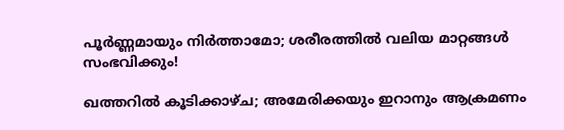പൂര്‍ണ്ണമായും നിര്‍ത്താമോ; ശരീരത്തില്‍ വലിയ മാറ്റങ്ങള്‍ സംഭവിക്കും!

ഖത്തറില്‍ കൂടിക്കാഴ്ച; അമേരിക്കയും ഇറാനും ആക്രമണം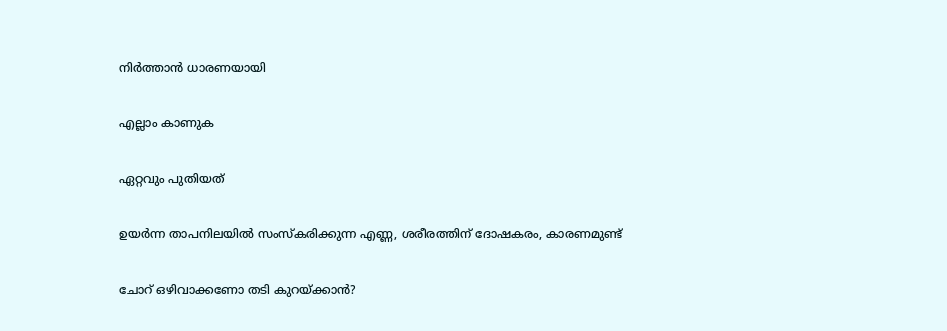നിര്‍ത്താന്‍ ധാരണയായി

എല്ലാം കാണുക

ഏറ്റവും പുതിയത്

ഉയര്‍ന്ന താപനിലയില്‍ സംസ്‌കരിക്കുന്ന എണ്ണ, ശരീരത്തിന് ദോഷകരം, കാരണമുണ്ട്

ചോറ് ഒഴിവാക്കണോ തടി കുറയ്ക്കാൻ?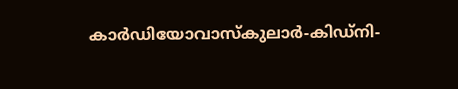കാര്‍ഡിയോവാസ്‌കുലാര്‍-കിഡ്‌നി-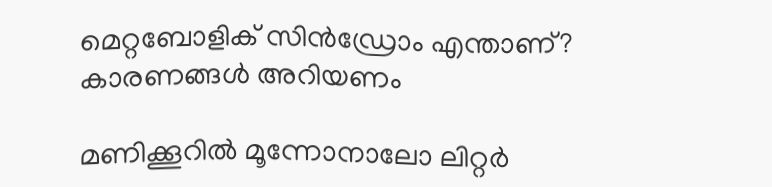മെറ്റബോളിക് സിന്‍ഡ്രോം എന്താണ്? കാരണങ്ങള്‍ അറിയണം

മണിക്കൂറില്‍ മൂന്നോനാലോ ലിറ്റര്‍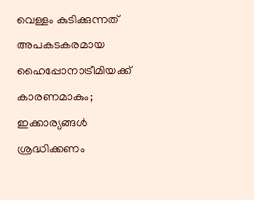വെള്ളം കുടിക്കുന്നത് അപകടകരമായ ഹൈപ്പോനാട്രീമിയക്ക് കാരണമാകും; ഇക്കാര്യങ്ങള്‍ ശ്രദ്ധിക്കണം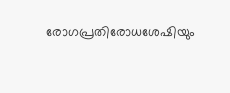രോഗപ്രതിരോധശേഷിയും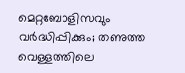മെറ്റബോളിസവും വര്‍ദ്ധിപ്പിക്കും; തണുത്ത വെള്ളത്തിലെ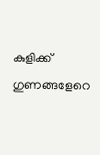കുളിക്ക് ഗുണങ്ങളേറെ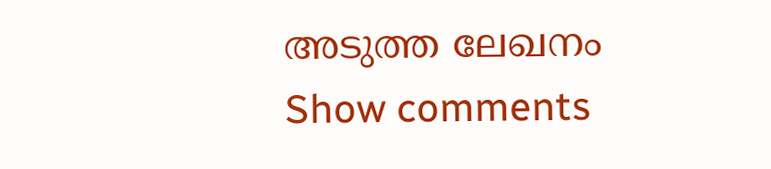അടുത്ത ലേഖനം
Show comments